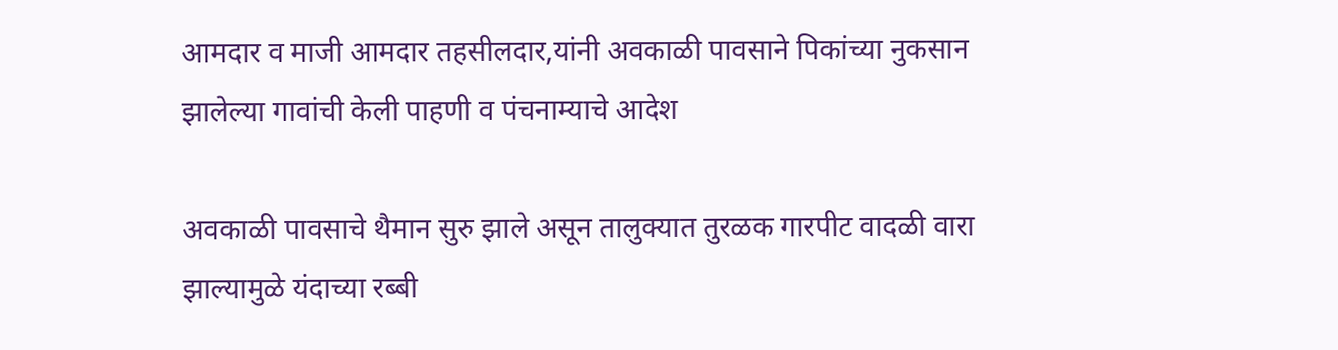आमदार व माजी आमदार तहसीलदार,यांनी अवकाळी पावसाने पिकांच्या नुकसान झालेल्या गावांची केली पाहणी व पंचनाम्याचे आदेश

अवकाळी पावसाचे थैमान सुरु झाले असून तालुक्यात तुरळक गारपीट वादळी वारा झाल्यामुळे यंदाच्या रब्बी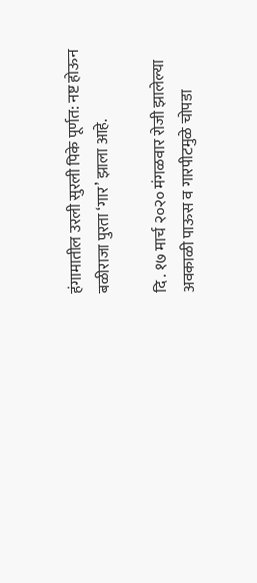हंगामातील उरली सुरली पिके पूर्णत: नष्ट होऊन बळीराजा पुरता ‘गार’ झाला आहे.

दि . १७ मार्च २०२० मंगळवार रोजी झालेल्या अवकाळी पाऊस व गारपीटमुळे चोपडा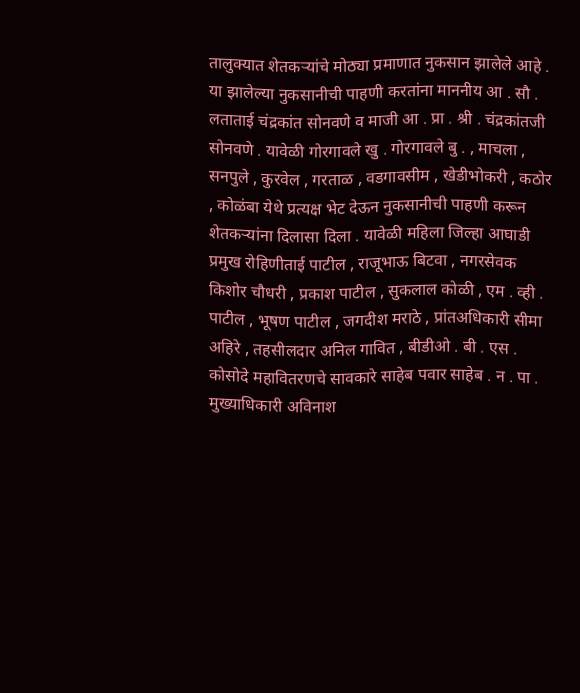तालुक्यात शेतकऱ्यांचे मोठ्या प्रमाणात नुकसान झालेले आहे . या झालेल्या नुकसानीची पाहणी करतांना माननीय आ . सौ . लताताई चंद्रकांत सोनवणे व माजी आ . प्रा . श्री . चंद्रकांतजी सोनवणे . यावेळी गोरगावले खु . गोरगावले बु . , माचला , सनपुले , कुरवेल , गरताळ , वडगावसीम , खेडीभोकरी , कठोर , कोळंबा येथे प्रत्यक्ष भेट देऊन नुकसानीची पाहणी करून शेतकऱ्यांना दिलासा दिला . यावेळी महिला जिल्हा आघाडी प्रमुख रोहिणीताई पाटील , राजूभाऊ बिटवा , नगरसेवक किशोर चौधरी , प्रकाश पाटील , सुकलाल कोळी , एम . व्ही . पाटील , भूषण पाटील , जगदीश मराठे , प्रांतअधिकारी सीमा अहिरे , तहसीलदार अनिल गावित , बीडीओ . बी . एस . कोसोदे महावितरणचे सावकारे साहेब पवार साहेब . न . पा . मुख्याधिकारी अविनाश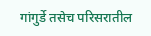गांगुर्डे तसेच परिसरातील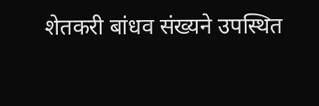शेतकरी बांधव संख्यने उपस्थित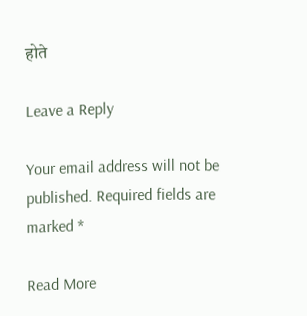होते

Leave a Reply

Your email address will not be published. Required fields are marked *

Read More